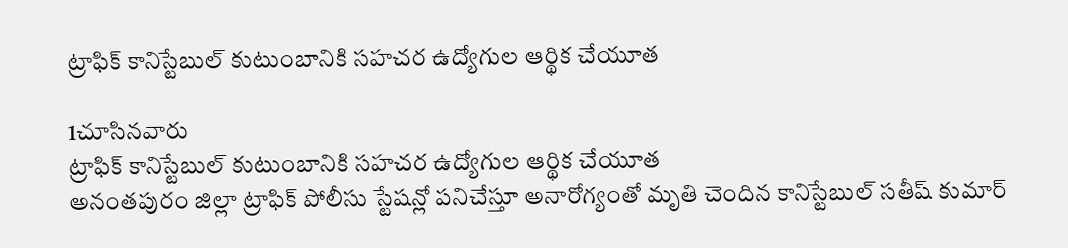ట్రాఫిక్ కానిస్టేబుల్ కుటుంబానికి సహచర ఉద్యోగుల ఆర్థిక చేయూత

1చూసినవారు
ట్రాఫిక్ కానిస్టేబుల్ కుటుంబానికి సహచర ఉద్యోగుల ఆర్థిక చేయూత
అనంతపురం జిల్లా ట్రాఫిక్ పోలీసు స్టేషన్లో పనిచేస్తూ అనారోగ్యంతో మృతి చెందిన కానిస్టేబుల్ సతీష్ కుమార్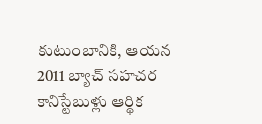కుటుంబానికి, ఆయన 2011 బ్యాచ్ సహచర కానిస్టేబుళ్లు ఆర్థిక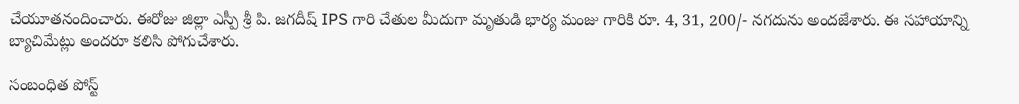చేయూతనందించారు. ఈరోజు జిల్లా ఎస్పీ శ్రీ పి. జగదీష్ IPS గారి చేతుల మీదుగా మృతుడి భార్య మంజు గారికి రూ. 4, 31, 200/- నగదును అందజేశారు. ఈ సహాయాన్ని బ్యాచిమేట్లు అందరూ కలిసి పోగుచేశారు.

సంబంధిత పోస్ట్